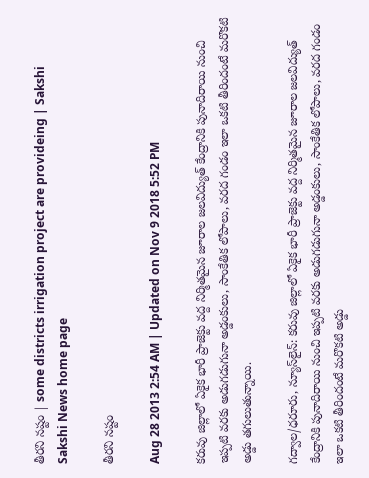తీరని నష్టం | some districts irrigation project are provideing | Sakshi
Sakshi News home page

తీరని నష్టం

Aug 28 2013 2:54 AM | Updated on Nov 9 2018 5:52 PM

కరువు జిల్లాలో ఏకైక భారీ ప్రాజెక్టు వద్ద నిర్మితమైన జూరాల జలవిద్యుత్ కేంద్రానికి పునాదిరాయి నుంచి ఇప్పటి వరకు అడుగడుగునా అడ్డంకులు, సాంకేతిక లోపాలు, వరద గండం ఇలా ఒకటి తీరిందంటే మరొకటి అడ్డు తగులుతున్నాయి.

గద్వాల/ధరూరు, న్యూస్‌లైన్: కరువు జిల్లాలో ఏకైక భారీ ప్రాజెక్టు వద్ద నిర్మితమైన జూరాల జలవిద్యుత్ కేంద్రానికి పునాదిరాయి నుంచి ఇప్పటి వరకు అడుగడుగునా అడ్డంకులు, సాంకేతిక లోపాలు, వరద గండం ఇలా ఒకటి తీరిందంటే మరొకటి అడ్డు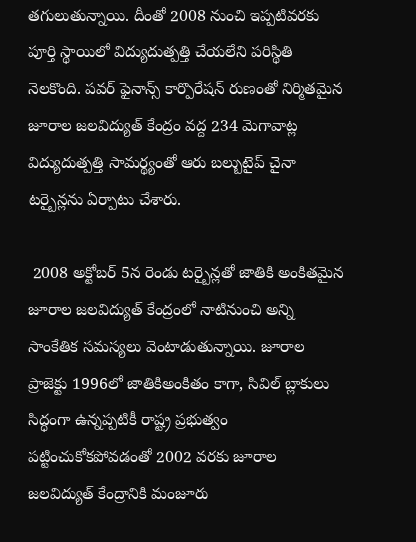తగులుతున్నాయి. దీంతో 2008 నుంచి ఇప్పటివరకు పూర్తి స్థాయిలో విద్యుదుత్పత్తి చేయలేని పరిస్థితి నెలకొంది. పవర్ ఫైనాన్స్ కార్పొరేషన్ రుణంతో నిర్మితమైన జూరాల జలవిద్యుత్ కేంద్రం వద్ద 234 మెగావాట్ల విద్యుదుత్పత్తి సామర్థ్యంతో ఆరు బల్బుటైప్ చైనా టర్బైన్లను ఏర్పాటు చేశారు.

 2008 అక్టోబర్ 5న రెండు టర్బైన్లతో జాతికి అంకితమైన జూరాల జలవిద్యుత్ కేంద్రంలో నాటినుంచి అన్ని సాంకేతిక సమస్యలు వెంటాడుతున్నాయి. జూరాల ప్రాజెక్టు 1996లో జాతికిఅంకితం కాగా, సివిల్ బ్లాకులు సిద్ధంగా ఉన్నప్పటికీ రాష్ట్ర ప్రభుత్వం పట్టించుకోకపోవడంతో 2002 వరకు జూరాల జలవిద్యుత్ కేంద్రానికి మంజూరు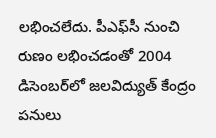లభించలేదు. పీఎఫ్‌సీ నుంచి రుణం లభించడంతో 2004 డిసెంబర్‌లో జలవిద్యుత్ కేంద్రం పనులు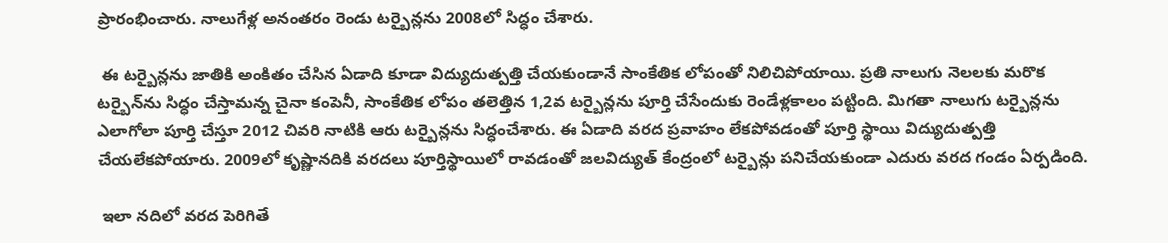ప్రారంభించారు. నాలుగేళ్ల అనంతరం రెండు టర్బైన్లను 2008లో సిద్ధం చేశారు.

 ఈ టర్బైన్లను జాతికి అంకితం చేసిన ఏడాది కూడా విద్యుదుత్పత్తి చేయకుండానే సాంకేతిక లోపంతో నిలిచిపోయాయి. ప్రతి నాలుగు నెలలకు మరొక టర్బైన్‌ను సిద్ధం చేస్తామన్న చైనా కంపెనీ, సాంకేతిక లోపం తలెత్తిన 1,2వ టర్బైన్లను పూర్తి చేసేందుకు రెండేళ్లకాలం పట్టింది. మిగతా నాలుగు టర్బైన్లను ఎలాగోలా పూర్తి చేస్తూ 2012 చివరి నాటికి ఆరు టర్బైన్లను సిద్ధంచేశారు. ఈ ఏడాది వరద ప్రవాహం లేకపోవడంతో పూర్తి స్థాయి విద్యుదుత్పత్తి చేయలేకపోయారు. 2009లో కృష్ణానదికి వరదలు పూర్తిస్థాయిలో రావడంతో జలవిద్యుత్ కేంద్రంలో టర్బైన్లు పనిచేయకుండా ఎదురు వరద గండం ఏర్పడింది.

 ఇలా నదిలో వరద పెరిగితే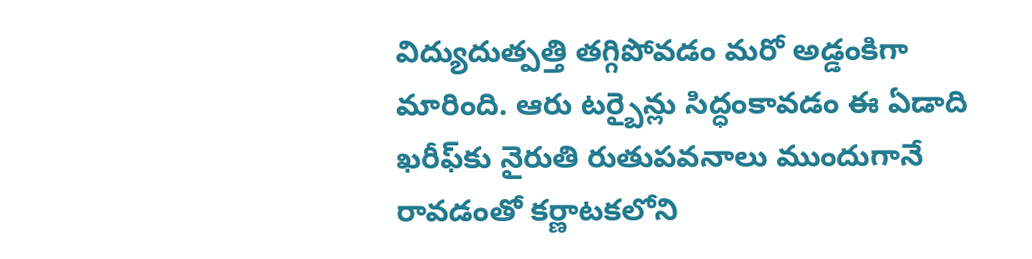విద్యుదుత్పత్తి తగ్గిపోవడం మరో అడ్డంకిగా మారింది. ఆరు టర్బైన్లు సిద్ధంకావడం ఈ ఏడాది ఖరీఫ్‌కు నైరుతి రుతుపవనాలు ముందుగానే రావడంతో కర్ణాటకలోని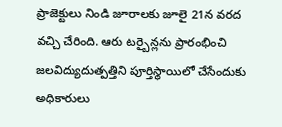ప్రాజెక్టులు నిండి జూరాలకు జూలై 21న వరద వచ్చి చేరింది. ఆరు టర్బైన్లను ప్రారంభించి జలవిద్యుదుత్పత్తిని పూర్తిస్థాయిలో చేసేందుకు అధికారులు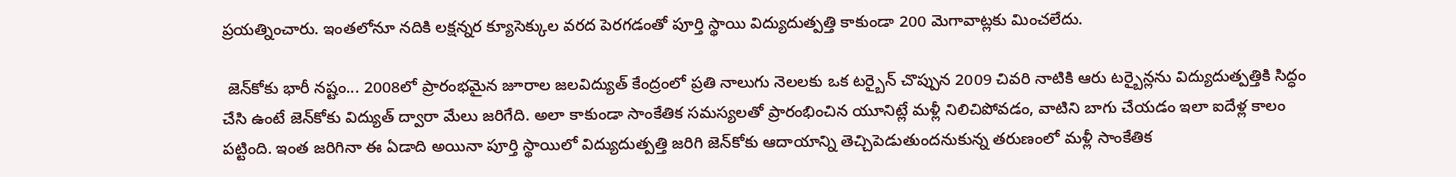ప్రయత్నించారు. ఇంతలోనూ నదికి లక్షన్నర క్యూసెక్కుల వరద పెరగడంతో పూర్తి స్థాయి విద్యుదుత్పత్తి కాకుండా 200 మెగావాట్లకు మించలేదు.

 జెన్‌కోకు భారీ నష్టం... 2008లో ప్రారంభమైన జూరాల జలవిద్యుత్ కేంద్రంలో ప్రతి నాలుగు నెలలకు ఒక టర్బైన్ చొప్పున 2009 చివరి నాటికి ఆరు టర్బైన్లను విద్యుదుత్పత్తికి సిద్ధం చేసి ఉంటే జెన్‌కోకు విద్యుత్ ద్వారా మేలు జరిగేది. అలా కాకుండా సాంకేతిక సమస్యలతో ప్రారంభించిన యూనిట్లే మళ్లీ నిలిచిపోవడం, వాటిని బాగు చేయడం ఇలా ఐదేళ్ల కాలం పట్టింది. ఇంత జరిగినా ఈ ఏడాది అయినా పూర్తి స్థాయిలో విద్యుదుత్పత్తి జరిగి జెన్‌కోకు ఆదాయాన్ని తెచ్చిపెడుతుందనుకున్న తరుణంలో మళ్లీ సాంకేతిక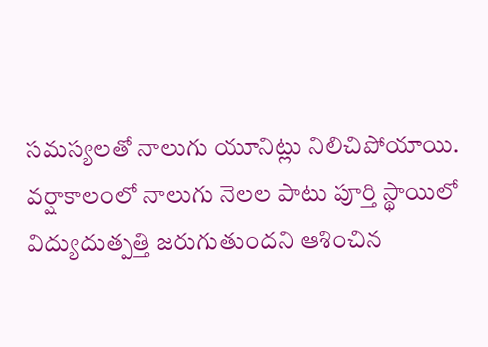సమస్యలతో నాలుగు యూనిట్లు నిలిచిపోయాయి. వర్షాకాలంలో నాలుగు నెలల పాటు పూర్తి స్థాయిలో విద్యుదుత్పత్తి జరుగుతుందని ఆశించిన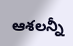ఆశలన్నీ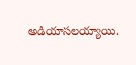అడియాసలయ్యాయి.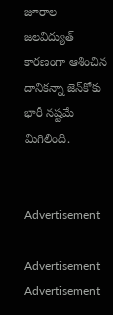జూరాల జలవిద్యుత్ కారణంగా ఆశించిన దానికన్నా జెన్‌కోకు భారీ నష్టమే మిగిలింది.


Advertisement

Advertisement
Advertisement